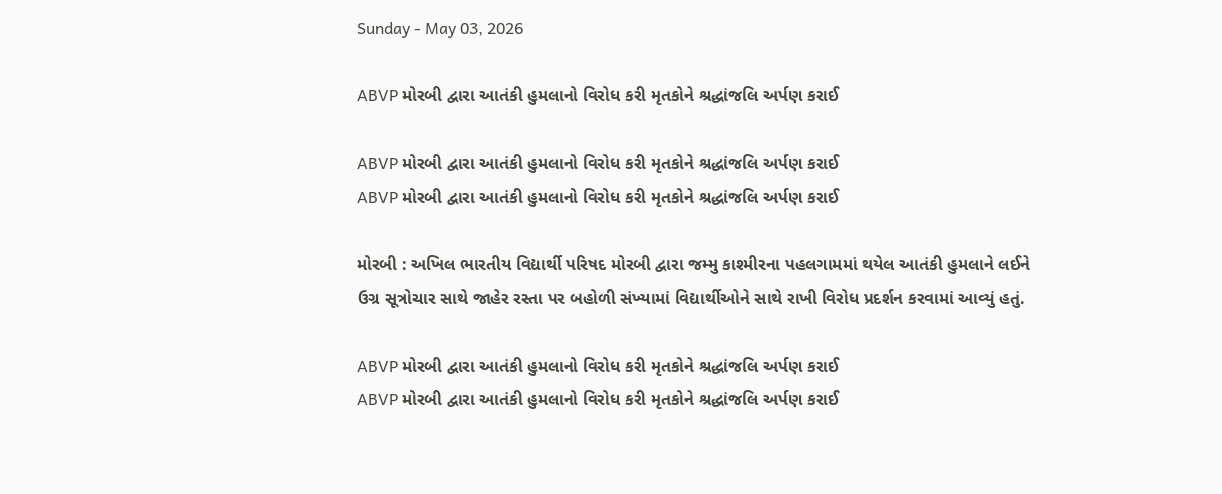Sunday - May 03, 2026

ABVP મોરબી દ્વારા આતંકી હુમલાનો વિરોધ કરી મૃતકોને શ્રદ્ધાંજલિ અર્પણ કરાઈ

ABVP મોરબી દ્વારા આતંકી હુમલાનો વિરોધ કરી મૃતકોને શ્રદ્ધાંજલિ અર્પણ કરાઈ
ABVP મોરબી દ્વારા આતંકી હુમલાનો વિરોધ કરી મૃતકોને શ્રદ્ધાંજલિ અર્પણ કરાઈ

મોરબી : અખિલ ભારતીય વિદ્યાર્થી પરિષદ મોરબી દ્વારા જમ્મુ કાશ્મીરના પહલગામમાં થયેલ આતંકી હુમલાને લઈને ઉગ્ર સૂત્રોચાર સાથે જાહેર રસ્તા પર બહોળી સંખ્યામાં વિદ્યાર્થીઓને સાથે રાખી વિરોધ પ્રદર્શન કરવામાં આવ્યું હતું.

ABVP મોરબી દ્વારા આતંકી હુમલાનો વિરોધ કરી મૃતકોને શ્રદ્ધાંજલિ અર્પણ કરાઈ
ABVP મોરબી દ્વારા આતંકી હુમલાનો વિરોધ કરી મૃતકોને શ્રદ્ધાંજલિ અર્પણ કરાઈ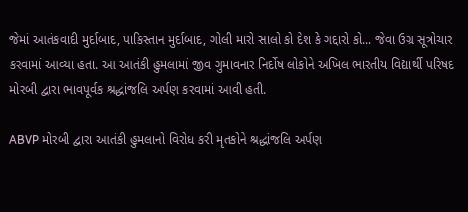જેમાં આતંકવાદી મુર્દાબાદ, પાકિસ્તાન મુર્દાબાદ, ગોલી મારો સાલો કો દેશ કે ગદ્દારો કો... જેવા ઉગ્ર સૂત્રોચાર કરવામાં આવ્યા હતા. આ આતંકી હુમલામાં જીવ ગુમાવનાર નિર્દોષ લોકોને અખિલ ભારતીય વિદ્યાર્થી પરિષદ મોરબી દ્વારા ભાવપૂર્વક શ્રદ્ધાંજલિ અર્પણ કરવામાં આવી હતી.

ABVP મોરબી દ્વારા આતંકી હુમલાનો વિરોધ કરી મૃતકોને શ્રદ્ધાંજલિ અર્પણ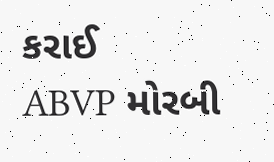કરાઈ
ABVP મોરબી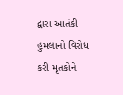દ્વારા આતંકી હુમલાનો વિરોધ કરી મૃતકોને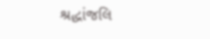શ્રદ્ધાંજલિ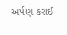અર્પણ કરાઈ